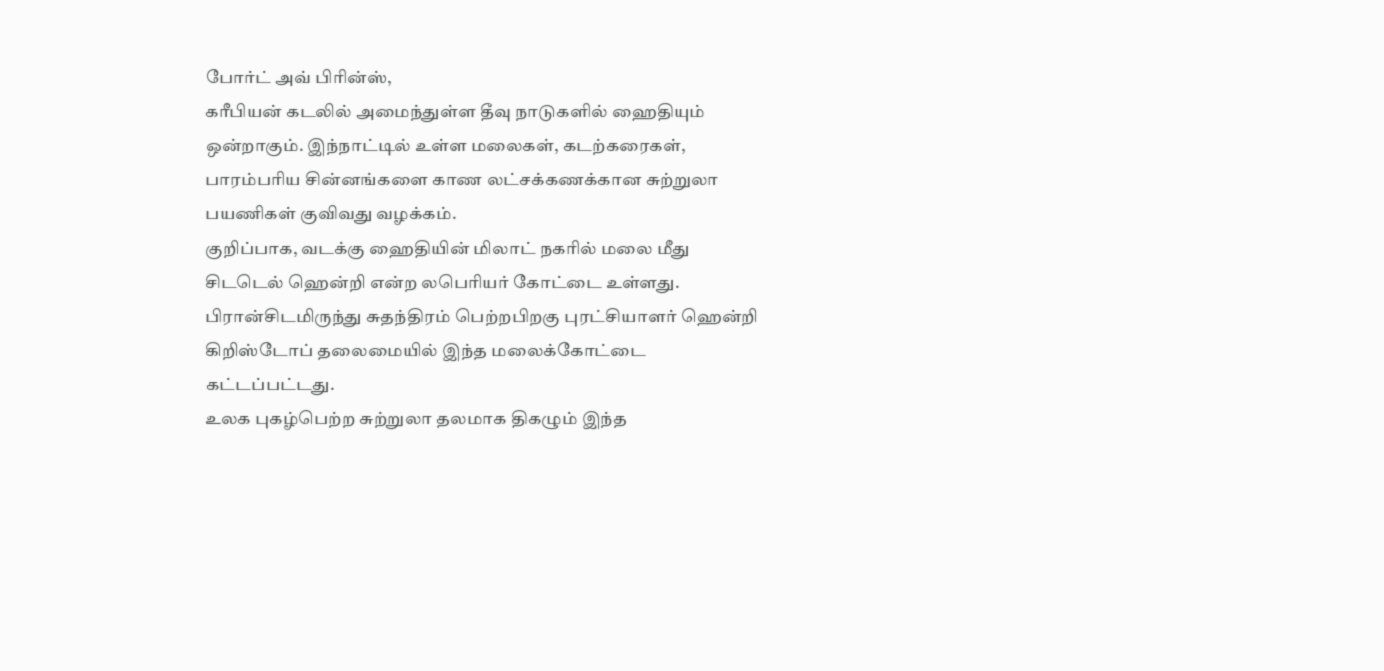போர்ட் அவ் பிரின்ஸ்,
கரீபியன் கடலில் அமைந்துள்ள தீவு நாடுகளில் ஹைதியும் ஒன்றாகும். இந்நாட்டில் உள்ள மலைகள், கடற்கரைகள், பாரம்பரிய சின்னங்களை காண லட்சக்கணக்கான சுற்றுலா பயணிகள் குவிவது வழக்கம்.
குறிப்பாக, வடக்கு ஹைதியின் மிலாட் நகரில் மலை மீது சிடடெல் ஹென்றி என்ற லபெரியர் கோட்டை உள்ளது. பிரான்சிடமிருந்து சுதந்திரம் பெற்றபிறகு புரட்சியாளர் ஹென்றி கிறிஸ்டோப் தலைமையில் இந்த மலைக்கோட்டை கட்டப்பட்டது.
உலக புகழ்பெற்ற சுற்றுலா தலமாக திகழும் இந்த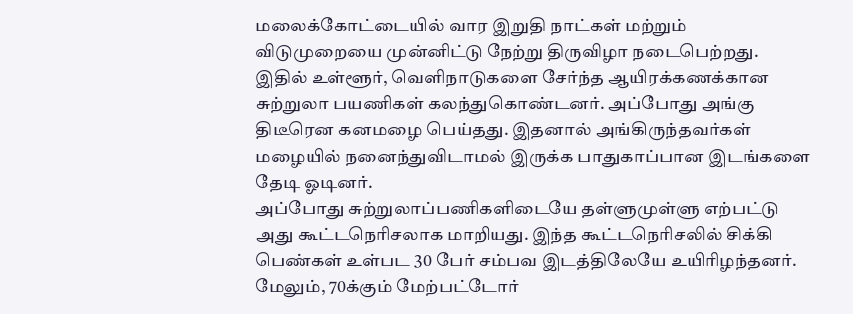மலைக்கோட்டையில் வார இறுதி நாட்கள் மற்றும் விடுமுறையை முன்னிட்டு நேற்று திருவிழா நடைபெற்றது. இதில் உள்ளூர், வெளிநாடுகளை சேர்ந்த ஆயிரக்கணக்கான சுற்றுலா பயணிகள் கலந்துகொண்டனர். அப்போது அங்கு திடீரென கனமழை பெய்தது. இதனால் அங்கிருந்தவர்கள் மழையில் நனைந்துவிடாமல் இருக்க பாதுகாப்பான இடங்களை தேடி ஓடினர்.
அப்போது சுற்றுலாப்பணிகளிடையே தள்ளுமுள்ளு எற்பட்டு அது கூட்டநெரிசலாக மாறியது. இந்த கூட்டநெரிசலில் சிக்கி பெண்கள் உள்பட 30 பேர் சம்பவ இடத்திலேயே உயிரிழந்தனர். மேலும், 70க்கும் மேற்பட்டோர்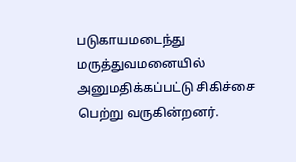படுகாயமடைந்து மருத்துவமனையில் அனுமதிக்கப்பட்டு சிகிச்சை பெற்று வருகின்றனர்.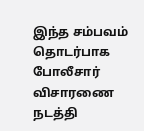இந்த சம்பவம் தொடர்பாக போலீசார் விசாரணை நடத்தி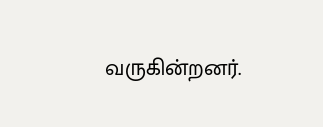வருகின்றனர்.